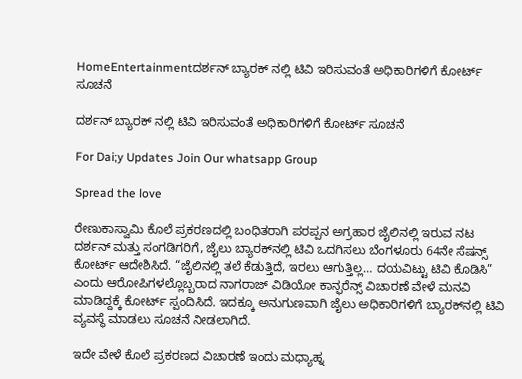HomeEntertainmentದರ್ಶನ್ ಬ್ಯಾರಕ್‌ ನಲ್ಲಿ ಟಿವಿ ಇರಿಸುವಂತೆ ಅಧಿಕಾರಿಗಳಿಗೆ ಕೋರ್ಟ್‌ ಸೂಚನೆ

ದರ್ಶನ್ ಬ್ಯಾರಕ್‌ ನಲ್ಲಿ ಟಿವಿ ಇರಿಸುವಂತೆ ಅಧಿಕಾರಿಗಳಿಗೆ ಕೋರ್ಟ್‌ ಸೂಚನೆ

For Dai;y Updates Join Our whatsapp Group

Spread the love

ರೇಣುಕಾಸ್ವಾಮಿ ಕೊಲೆ ಪ್ರಕರಣದಲ್ಲಿ ಬಂಧಿತರಾಗಿ ಪರಪ್ಪನ ಅಗ್ರಹಾರ ಜೈಲಿನಲ್ಲಿ ಇರುವ ನಟ ದರ್ಶನ್ ಮತ್ತು ಸಂಗಡಿಗರಿಗೆ, ಜೈಲು ಬ್ಯಾರಕ್‌ನಲ್ಲಿ ಟಿವಿ ಒದಗಿಸಲು ಬೆಂಗಳೂರು 64ನೇ ಸೆಷನ್ಸ್ ಕೋರ್ಟ್ ಆದೇಶಿಸಿದೆ. “ಜೈಲಿನಲ್ಲಿ ತಲೆ ಕೆಡುತ್ತಿದೆ, ಇರಲು ಆಗುತ್ತಿಲ್ಲ… ದಯವಿಟ್ಟು ಟಿವಿ ಕೊಡಿಸಿ” ಎಂದು ಆರೋಪಿಗಳಲ್ಲೊಬ್ಬರಾದ ನಾಗರಾಜ್ ವಿಡಿಯೋ ಕಾನ್ಫರೆನ್ಸ್ ವಿಚಾರಣೆ ವೇಳೆ ಮನವಿ ಮಾಡಿದ್ದಕ್ಕೆ ಕೋರ್ಟ್ ಸ್ಪಂದಿಸಿದೆ. ಇದಕ್ಕೂ ಅನುಗುಣವಾಗಿ ಜೈಲು ಅಧಿಕಾರಿಗಳಿಗೆ ಬ್ಯಾರಕ್‌ನಲ್ಲಿ ಟಿವಿ ವ್ಯವಸ್ಥೆ ಮಾಡಲು ಸೂಚನೆ ನೀಡಲಾಗಿದೆ.

ಇದೇ ವೇಳೆ ಕೊಲೆ ಪ್ರಕರಣದ ವಿಚಾರಣೆ ಇಂದು ಮಧ್ಯಾಹ್ನ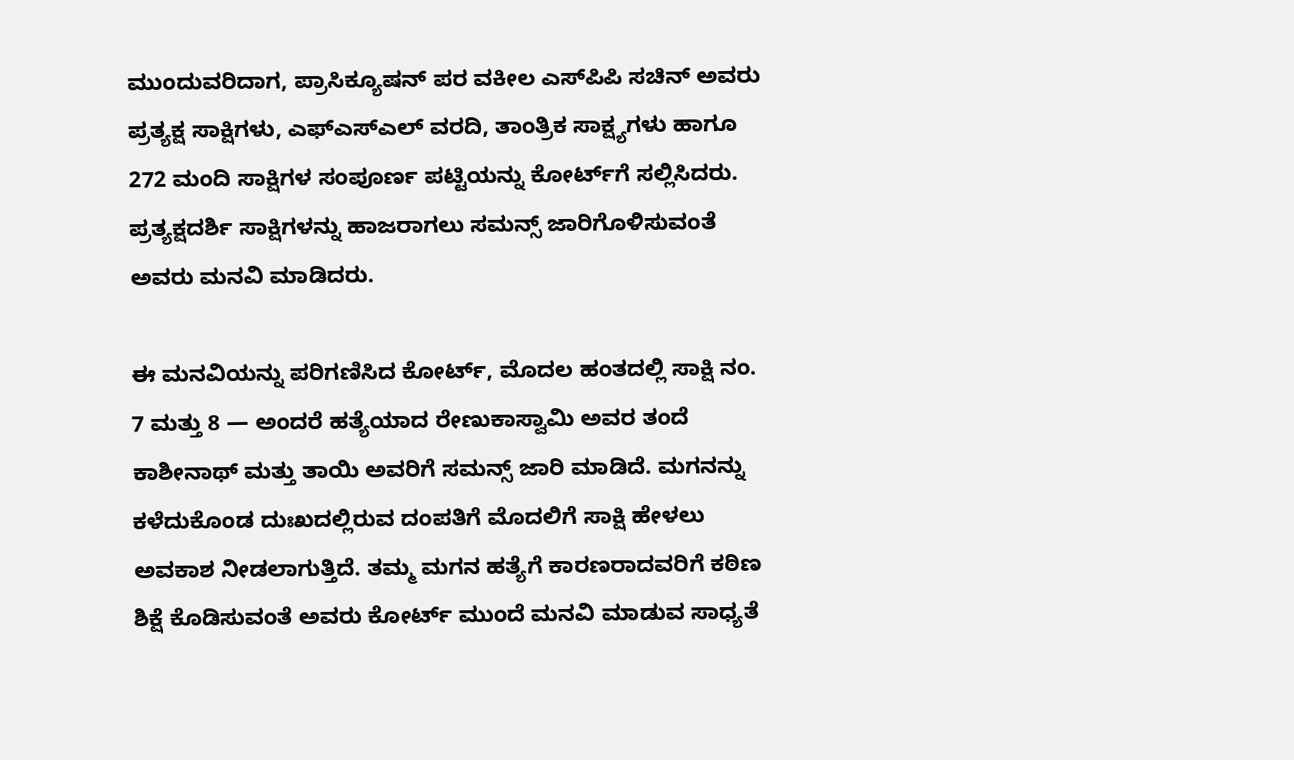ಮುಂದುವರಿದಾಗ, ಪ್ರಾಸಿಕ್ಯೂಷನ್ ಪರ ವಕೀಲ ಎಸ್‌ಪಿಪಿ ಸಚಿನ್ ಅವರು ಪ್ರತ್ಯಕ್ಷ ಸಾಕ್ಷಿಗಳು, ಎಫ್‌ಎಸ್‌ಎಲ್ ವರದಿ, ತಾಂತ್ರಿಕ ಸಾಕ್ಷ್ಯಗಳು ಹಾಗೂ 272 ಮಂದಿ ಸಾಕ್ಷಿಗಳ ಸಂಪೂರ್ಣ ಪಟ್ಟಿಯನ್ನು ಕೋರ್ಟ್‌ಗೆ ಸಲ್ಲಿಸಿದರು. ಪ್ರತ್ಯಕ್ಷದರ್ಶಿ ಸಾಕ್ಷಿಗಳನ್ನು ಹಾಜರಾಗಲು ಸಮನ್ಸ್ ಜಾರಿಗೊಳಿಸುವಂತೆ ಅವರು ಮನವಿ ಮಾಡಿದರು.

ಈ ಮನವಿಯನ್ನು ಪರಿಗಣಿಸಿದ ಕೋರ್ಟ್, ಮೊದಲ ಹಂತದಲ್ಲಿ ಸಾಕ್ಷಿ ನಂ. 7 ಮತ್ತು 8 — ಅಂದರೆ ಹತ್ಯೆಯಾದ ರೇಣುಕಾಸ್ವಾಮಿ ಅವರ ತಂದೆ ಕಾಶೀನಾಥ್ ಮತ್ತು ತಾಯಿ ಅವರಿಗೆ ಸಮನ್ಸ್ ಜಾರಿ ಮಾಡಿದೆ. ಮಗನನ್ನು ಕಳೆದುಕೊಂಡ ದುಃಖದಲ್ಲಿರುವ ದಂಪತಿಗೆ ಮೊದಲಿಗೆ ಸಾಕ್ಷಿ ಹೇಳಲು ಅವಕಾಶ ನೀಡಲಾಗುತ್ತಿದೆ. ತಮ್ಮ ಮಗನ ಹತ್ಯೆಗೆ ಕಾರಣರಾದವರಿಗೆ ಕಠಿಣ ಶಿಕ್ಷೆ ಕೊಡಿಸುವಂತೆ ಅವರು ಕೋರ್ಟ್ ಮುಂದೆ ಮನವಿ ಮಾಡುವ ಸಾಧ್ಯತೆ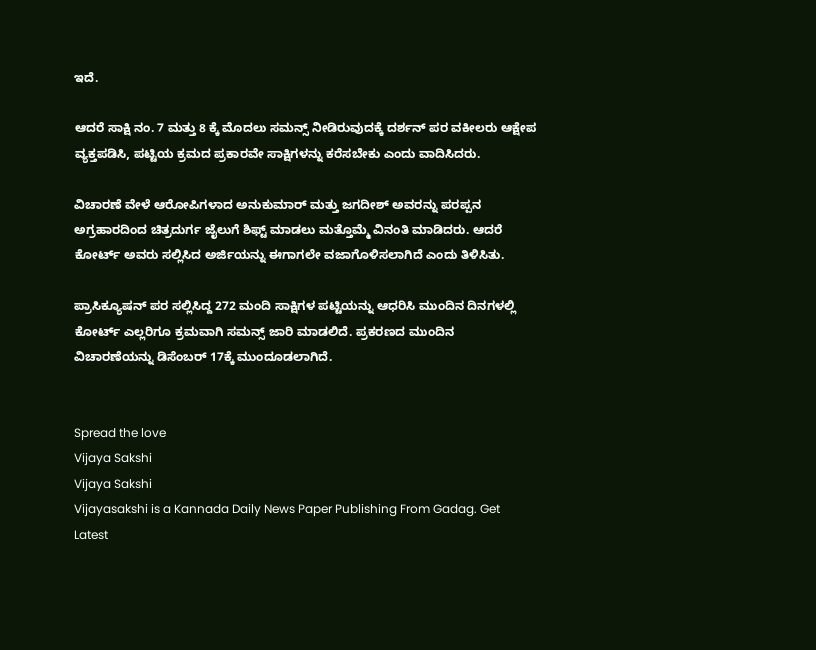ಇದೆ.

ಆದರೆ ಸಾಕ್ಷಿ ನಂ. 7 ಮತ್ತು 8 ಕ್ಕೆ ಮೊದಲು ಸಮನ್ಸ್ ನೀಡಿರುವುದಕ್ಕೆ ದರ್ಶನ್ ಪರ ವಕೀಲರು ಆಕ್ಷೇಪ ವ್ಯಕ್ತಪಡಿಸಿ, ಪಟ್ಟಿಯ ಕ್ರಮದ ಪ್ರಕಾರವೇ ಸಾಕ್ಷಿಗಳನ್ನು ಕರೆಸಬೇಕು ಎಂದು ವಾದಿಸಿದರು.

ವಿಚಾರಣೆ ವೇಳೆ ಆರೋಪಿಗಳಾದ ಅನುಕುಮಾರ್ ಮತ್ತು ಜಗದೀಶ್ ಅವರನ್ನು ಪರಪ್ಪನ ಅಗ್ರಹಾರದಿಂದ ಚಿತ್ರದುರ್ಗ ಜೈಲುಗೆ ಶಿಫ್ಟ್ ಮಾಡಲು ಮತ್ತೊಮ್ಮೆ ವಿನಂತಿ ಮಾಡಿದರು. ಆದರೆ ಕೋರ್ಟ್ ಅವರು ಸಲ್ಲಿಸಿದ ಅರ್ಜಿಯನ್ನು ಈಗಾಗಲೇ ವಜಾಗೊಳಿಸಲಾಗಿದೆ ಎಂದು ತಿಳಿಸಿತು.

ಪ್ರಾಸಿಕ್ಯೂಷನ್ ಪರ ಸಲ್ಲಿಸಿದ್ದ 272 ಮಂದಿ ಸಾಕ್ಷಿಗಳ ಪಟ್ಟಿಯನ್ನು ಆಧರಿಸಿ ಮುಂದಿನ ದಿನಗಳಲ್ಲಿ ಕೋರ್ಟ್ ಎಲ್ಲರಿಗೂ ಕ್ರಮವಾಗಿ ಸಮನ್ಸ್ ಜಾರಿ ಮಾಡಲಿದೆ. ಪ್ರಕರಣದ ಮುಂದಿನ ವಿಚಾರಣೆಯನ್ನು ಡಿಸೆಂಬರ್ 17ಕ್ಕೆ ಮುಂದೂಡಲಾಗಿದೆ.


Spread the love
Vijaya Sakshi
Vijaya Sakshi
Vijayasakshi is a Kannada Daily News Paper Publishing From Gadag. Get Latest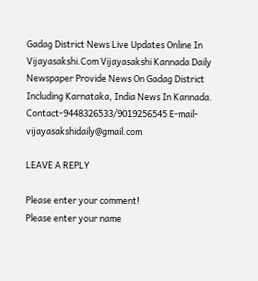Gadag District News Live Updates Online In Vijayasakshi.Com Vijayasakshi Kannada Daily Newspaper Provide News On Gadag District Including Karnataka, India News In Kannada. Contact-9448326533/9019256545 E-mail-vijayasakshidaily@gmail.com

LEAVE A REPLY

Please enter your comment!
Please enter your name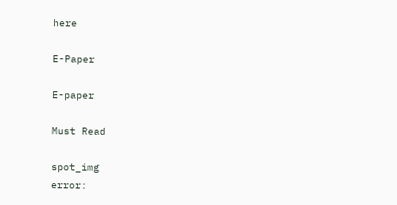here

E-Paper

E-paper

Must Read

spot_img
error: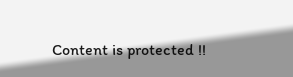Content is protected !!